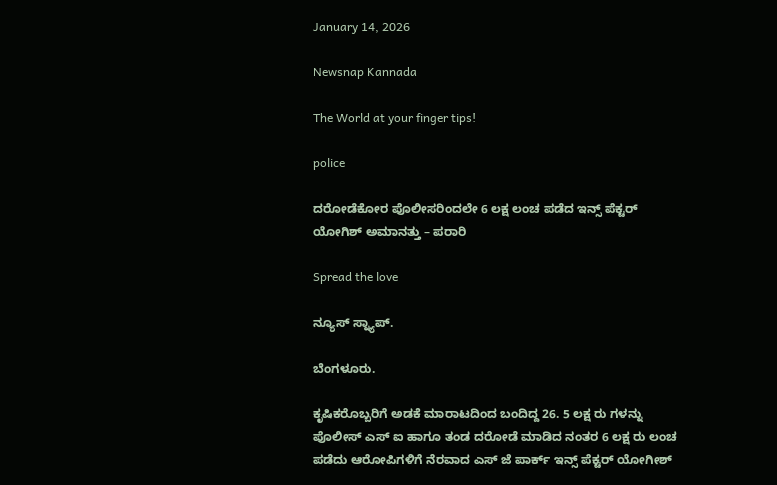January 14, 2026

Newsnap Kannada

The World at your finger tips!

police

ದರೋಡೆಕೋರ ಪೊಲೀಸರಿಂದಲೇ 6 ಲಕ್ಷ ಲಂಚ ಪಡೆದ ಇನ್ಸ್ ಪೆಕ್ಟರ್ ಯೋಗಿಶ್ ಅಮಾನತ್ತು – ಪರಾರಿ

Spread the love

ನ್ಯೂಸ್ ಸ್ನ್ಯಾಪ್.

ಬೆಂಗಳೂರು.

ಕೃಷಿಕರೊಬ್ಬರಿಗೆ ಅಡಕೆ ಮಾರಾಟದಿಂದ ಬಂದಿದ್ದ 26. 5 ಲಕ್ಷ ರು ಗಳನ್ನು ಪೊಲೀಸ್ ಎಸ್ ಐ ಹಾಗೂ ತಂಡ ದರೋಡೆ ಮಾಡಿದ ನಂತರ 6 ಲಕ್ಷ ರು ಲಂಚ ಪಡೆದು ಆರೋಪಿಗಳಿಗೆ ನೆರವಾದ ಎಸ್ ಜೆ ಪಾರ್ಕ್‌ ಇನ್ಸ್ ಪೆಕ್ಟರ್ ಯೋಗೀಶ್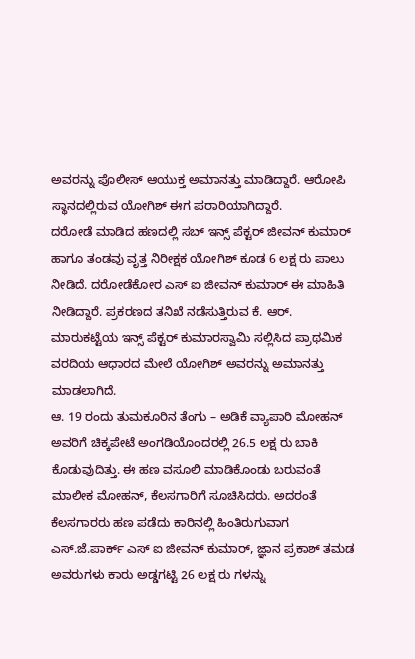ಅವರನ್ನು ಪೊಲೀಸ್ ಆಯುಕ್ತ ಅಮಾನತ್ತು ಮಾಡಿದ್ದಾರೆ. ಆರೋಪಿ ಸ್ಥಾನದಲ್ಲಿರುವ ಯೋಗಿಶ್ ಈಗ ಪರಾರಿಯಾಗಿದ್ದಾರೆ.
ದರೋಡೆ ಮಾಡಿದ ಹಣದಲ್ಲಿ ಸಬ್ ಇನ್ಸ್ ಪೆಕ್ಟರ್ ಜೀವನ್ ಕುಮಾರ್ ಹಾಗೂ ತಂಡವು ವೃತ್ತ ನಿರೀಕ್ಷಕ ಯೋಗಿಶ್ ಕೂಡ 6 ಲಕ್ಷ ರು ಪಾಲು ನೀಡಿದೆ. ದರೋಡೆಕೋರ ಎಸ್ ಐ ಜೀವನ್ ಕುಮಾರ್ ಈ ಮಾಹಿತಿ ನೀಡಿದ್ದಾರೆ. ಪ್ರಕರಣದ ತನಿಖೆ ನಡೆಸುತ್ತಿರುವ ಕೆ. ಆರ್. ಮಾರುಕಟ್ಟೆಯ ಇನ್ಸ್ ಪೆಕ್ಟರ್ ಕುಮಾರಸ್ವಾಮಿ ಸಲ್ಲಿಸಿದ ಪ್ರಾಥಮಿಕ ವರದಿಯ ಆಧಾರದ ಮೇಲೆ ಯೋಗಿಶ್ ಅವರನ್ನು ಅಮಾನತ್ತು ಮಾಡಲಾಗಿದೆ.
ಆ. 19 ರಂದು ತುಮಕೂರಿನ ತೆಂಗು – ಅಡಿಕೆ ವ್ಯಾಪಾರಿ ಮೋಹನ್ ಅವರಿಗೆ ಚಿಕ್ಕಪೇಟೆ ಅಂಗಡಿಯೊಂದರಲ್ಲಿ 26.5 ಲಕ್ಷ ರು ಬಾಕಿ ಕೊಡುವುದಿತ್ತು. ಈ ಹಣ ವಸೂಲಿ ಮಾಡಿಕೊಂಡು ಬರುವಂತೆ ಮಾಲೀಕ ಮೋಹನ್, ಕೆಲಸಗಾರಿಗೆ ಸೂಚಿಸಿದರು. ಅದರಂತೆ ಕೆಲಸಗಾರರು ಹಣ ಪಡೆದು ಕಾರಿನಲ್ಲಿ ಹಿಂತಿರುಗುವಾಗ ಎಸ್.ಜೆ.ಪಾರ್ಕ್‌ ಎಸ್ ಐ ಜೀವನ್ ಕುಮಾರ್, ಜ್ಞಾನ ಪ್ರಕಾಶ್ ತಮಡ ಅವರುಗಳು ಕಾರು ಅಡ್ಡಗಟ್ಟಿ 26 ಲಕ್ಷ ರು ಗಳನ್ನು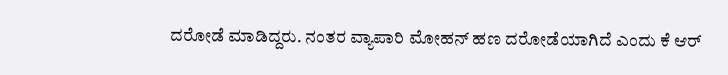ದರೋಡೆ ಮಾಡಿದ್ದರು. ನಂತರ ವ್ಯಾಪಾರಿ ಮೋಹನ್ ಹಣ ದರೋಡೆಯಾಗಿದೆ ಎಂದು ಕೆ ಆರ್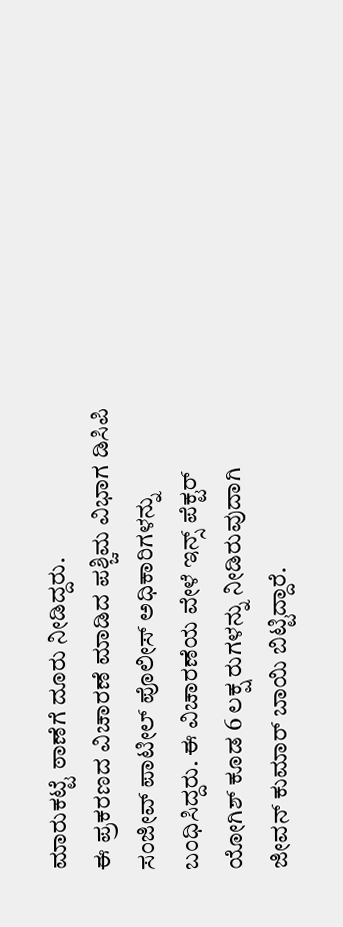ಮಾರುಕಟ್ಟೆ ಠಾಣೆಗೆ ದೂರು ನೀಡಿದ್ದರು.
ಈ ಪ್ರಕರಣದ ವಿಚಾರಣೆ ಮಾಡಿದ ಪಶ್ಚಿಮ ವಿಭಾಗ ಡಿಸಿಪಿ ಸಂಜೀವ್ ಪಾಟೀಲ್ ಪೊಲೀಸ್ ಅಧಿಕಾರಿಗಳನ್ನು ಬಂಧಿಸಿದ್ದರು. ಈ ವಿಚಾರಣೆಯ ವೇಳೆ ಇನ್ಸ್ ಪೆಕ್ಟರ್ ಯೋಗಿಶ್ ಕೂಡ 6 ಲಕ್ಷ ರುಗಳನ್ನು ನೀಡಿರುವುದಾಗಿ ಜೀವನ್ ಕುಮಾರ್ ಬಾಯಿ ಬಿಟ್ಟಿದ್ದಾರೆ.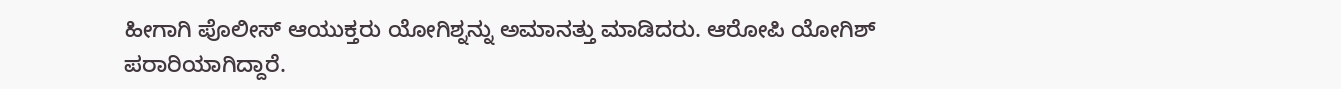ಹೀಗಾಗಿ ಪೊಲೀಸ್ ಆಯುಕ್ತರು ಯೋಗಿಶ್ನನ್ನು ಅಮಾನತ್ತು ಮಾಡಿದರು. ಆರೋಪಿ ಯೋಗಿಶ್ ಪರಾರಿಯಾಗಿದ್ದಾರೆ.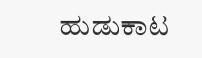ಹುಡುಕಾಟ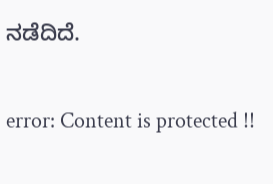ನಡೆದಿದೆ.

error: Content is protected !!